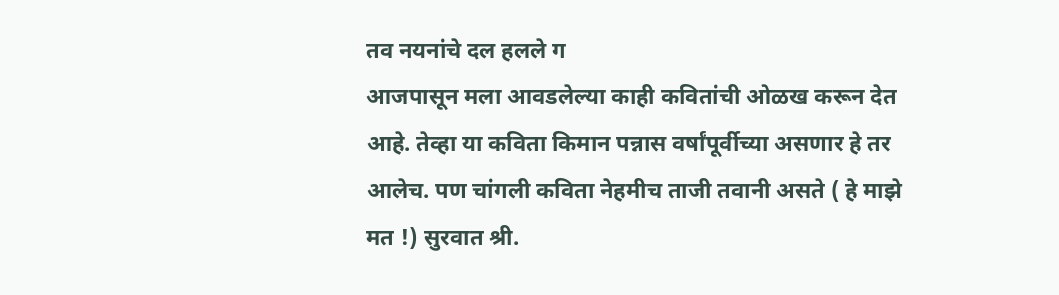तव नयनांचे दल हलले ग
आजपासून मला आवडलेल्या काही कवितांची ओळख करून देत आहे. तेव्हा या कविता किमान पन्नास वर्षांपूर्वीच्या असणार हे तर आलेच. पण चांगली कविता नेहमीच ताजी तवानी असते ( हे माझे मत !) सुरवात श्री.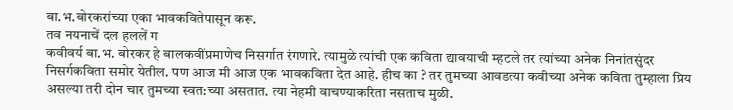बा.भ.बोरकरांच्या एका भावकवितेपासून करू.
तव नयनाचें दल हललें ग
कवीवर्य बा.भ. बोरकर हे बालकवींप्रमाणेच निसर्गात रंगणारे. त्यामुळे त्यांची एक कविता द्यावयाची म्हटले तर त्यांच्या अनेक निनांतसुंदर निसर्गकविता समोर येतील. पण आज मी आज एक भावकविता देत आहे. हीच का ? तर तुमच्या आवडत्या कवीच्या अनेक कविता तुम्हाला प्रिय असल्या तरी दोन चार तुमच्या स्वत:च्या असतात. त्या नेहमी वाचण्याकरिता नसताच मुळी.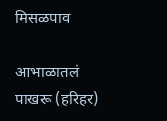मिसळपाव

आभाळातलं पाखरू (हरिहर)